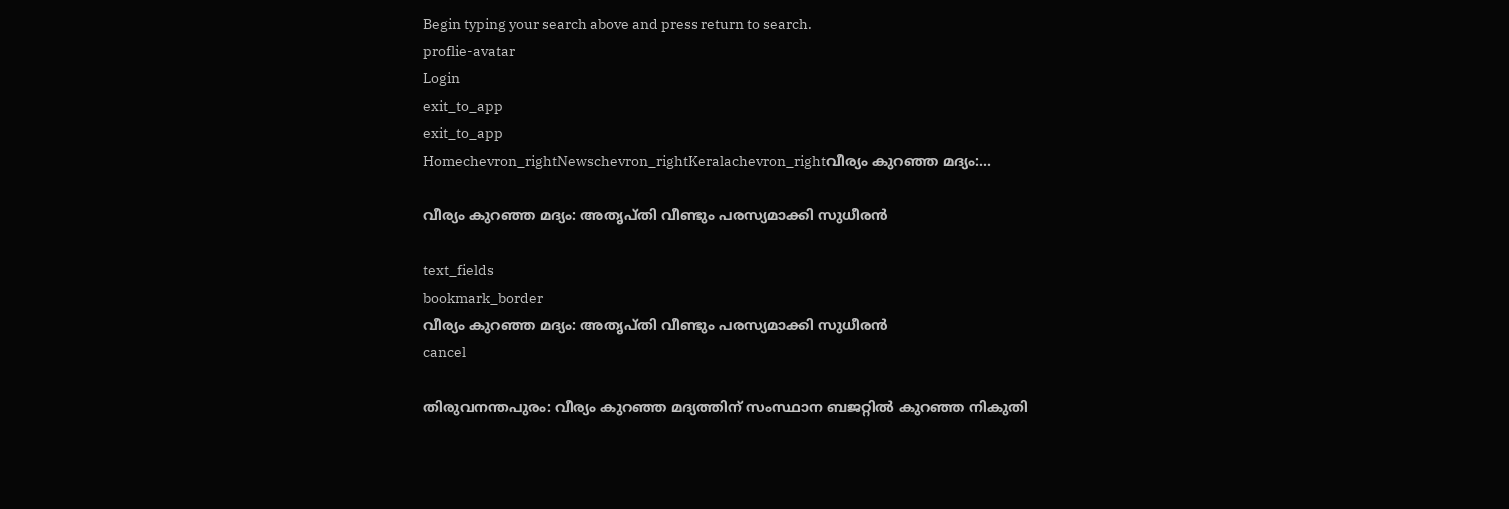Begin typing your search above and press return to search.
proflie-avatar
Login
exit_to_app
exit_to_app
Homechevron_rightNewschevron_rightKeralachevron_rightവീര്യം കുറഞ്ഞ മദ്യം:...

വീര്യം കുറഞ്ഞ മദ്യം: അതൃപ്തി വീണ്ടും പരസ്യമാക്കി സുധീരൻ

text_fields
bookmark_border
വീര്യം കുറഞ്ഞ മദ്യം: അതൃപ്തി വീണ്ടും പരസ്യമാക്കി സുധീരൻ
cancel

തിരുവനന്തപുരം: വീര്യം കുറഞ്ഞ മദ്യത്തിന് സംസ്ഥാന ബജറ്റില്‍ കുറഞ്ഞ നികുതി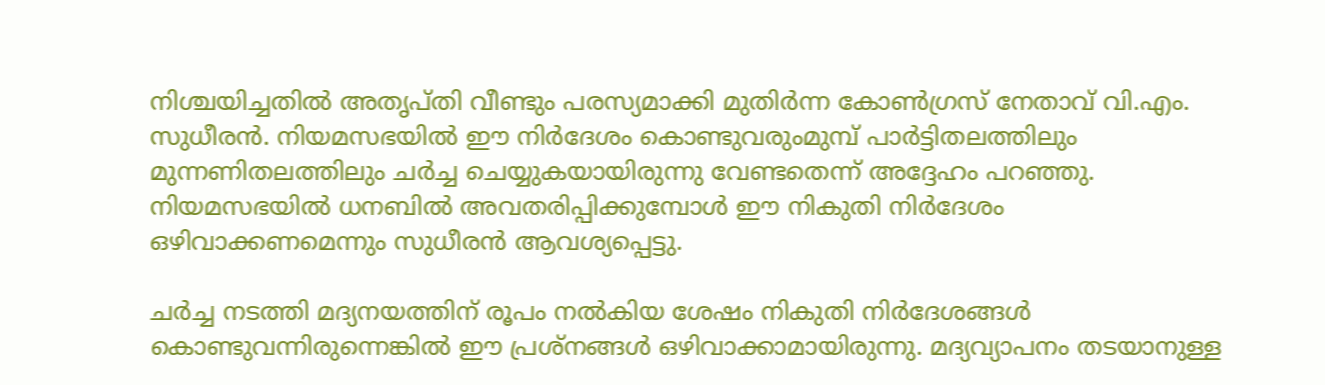നിശ്ചയിച്ചതിൽ അതൃപ്തി വീണ്ടും പരസ്യമാക്കി മുതിർന്ന കോൺഗ്രസ് നേതാവ് വി.എം. സുധീരൻ. നിയമസഭയിൽ ഈ നിർദേശം കൊണ്ടുവരുംമുമ്പ് പാർട്ടിതലത്തിലും മുന്നണിതലത്തിലും ചർച്ച ചെയ്യുകയായിരുന്നു വേണ്ടതെന്ന് അദ്ദേഹം പറഞ്ഞു. നിയമസഭയിൽ ധനബിൽ അവതരിപ്പിക്കുമ്പോൾ ഈ നികുതി നിർദേശം ഒഴിവാക്കണമെന്നും സുധീരൻ ആവശ്യപ്പെട്ടു.

ചർച്ച നടത്തി മദ്യനയത്തിന് രൂപം നൽകിയ ശേഷം നികുതി നിർദേശങ്ങൾ കൊണ്ടുവന്നിരുന്നെങ്കിൽ ഈ പ്രശ്നങ്ങൾ ഒഴിവാക്കാമായിരുന്നു. മദ്യവ്യാപനം തടയാനുള്ള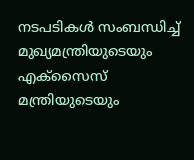നടപടികൾ സംബന്ധിച്ച് മുഖ്യമന്ത്രിയുടെയും എക്സൈസ് മന്ത്രിയുടെയും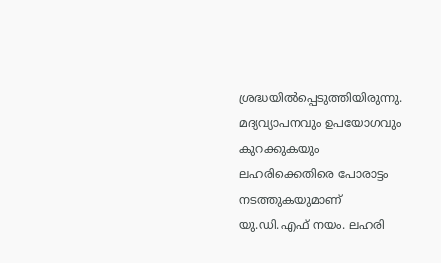ശ്രദ്ധയിൽപ്പെടുത്തിയിരുന്നു. മദ്യവ്യാപനവും ഉപയോഗവും കുറക്കുകയും ലഹരിക്കെതിരെ പോരാട്ടം നടത്തുകയുമാണ് യു.ഡി.എഫ് നയം. ലഹരി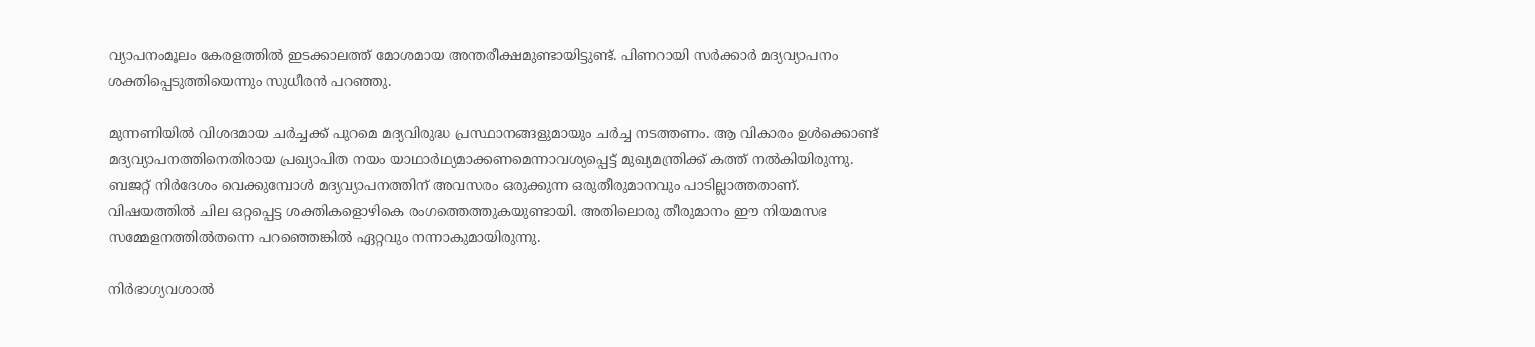വ്യാപനംമൂലം കേരളത്തിൽ ഇടക്കാലത്ത് മോശമായ അന്തരീക്ഷമുണ്ടായിട്ടുണ്ട്. പിണറായി സർക്കാർ മദ്യവ്യാപനം ശക്തിപ്പെടുത്തിയെന്നും സുധീരൻ പറഞ്ഞു.

മുന്നണിയിൽ വിശദമായ ചർച്ചക്ക് പുറമെ മദ്യവിരുദ്ധ പ്രസ്ഥാനങ്ങളുമായും ചർച്ച നടത്തണം. ആ വികാരം ഉൾക്കൊണ്ട് മദ്യവ്യാപനത്തിനെതിരായ പ്രഖ്യാപിത നയം യാഥാർഥ്യമാക്കണമെന്നാവശ്യപ്പെട്ട് മുഖ്യമന്ത്രിക്ക് കത്ത് നൽകിയിരുന്നു. ബജറ്റ് നിർദേശം വെക്കുമ്പോൾ മദ്യവ്യാപനത്തിന് അവസരം ഒരുക്കുന്ന ഒരുതീരുമാനവും പാടില്ലാത്തതാണ്. വിഷയത്തിൽ ചില ഒറ്റപ്പെട്ട ശക്തികളൊഴികെ രംഗത്തെത്തുകയുണ്ടായി. അതിലൊരു തീരുമാനം ഈ നിയമസഭ സമ്മേളനത്തിൽതന്നെ പറഞ്ഞെങ്കിൽ ഏറ്റവും നന്നാകുമായിരുന്നു.

നിർഭാഗ്യവശാൽ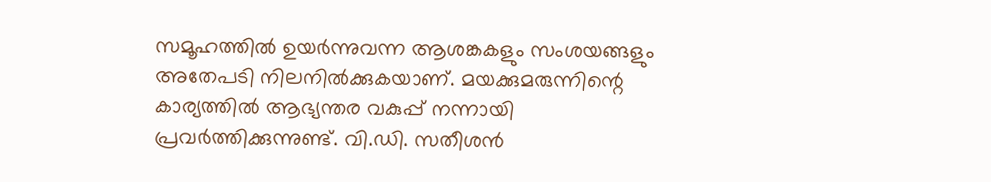സമൂഹത്തിൽ ഉയർന്നുവന്ന ആശങ്കകളും സംശയങ്ങളും അതേപടി നിലനിൽക്കുകയാണ്. മയക്കുമരുന്നിന്റെ കാര്യത്തിൽ ആഭ്യന്തര വകുപ്പ് നന്നായി പ്രവർത്തിക്കുന്നുണ്ട്. വി.ഡി. സതീശൻ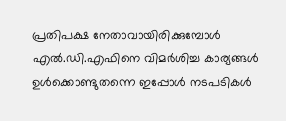പ്രതിപക്ഷ നേതാവായിരിക്കുമ്പോൾ എൽ.ഡി.എഫിനെ വിമർശിച്ച കാര്യങ്ങൾ ഉൾക്കൊണ്ടുതന്നെ ഇപ്പോൾ നടപടികൾ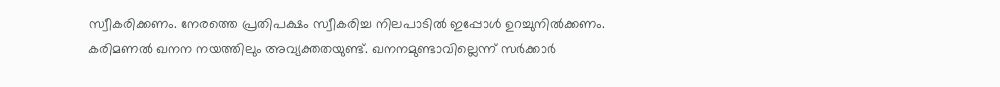സ്വീകരിക്കണം. നേരത്തെ പ്രതിപക്ഷം സ്വീകരിച്ച നിലപാടിൽ ഇപ്പോൾ ഉറച്ചുനിൽക്കണം. കരിമണൽ ഖനന നയത്തിലും അവ്യക്തതയുണ്ട്. ഖനനമുണ്ടാവില്ലെന്ന് സർക്കാർ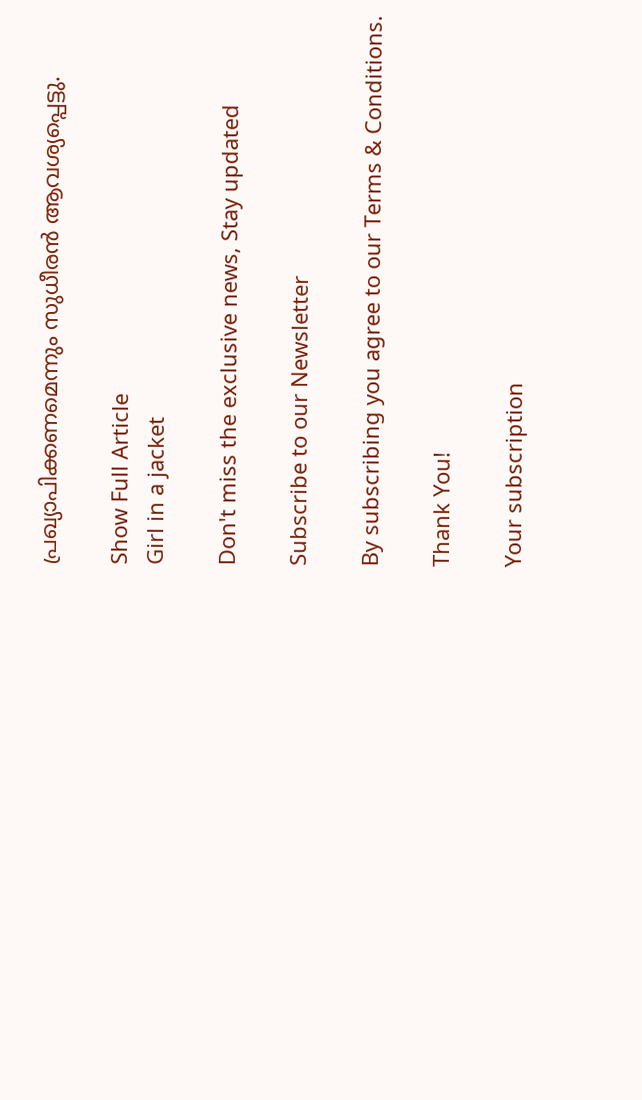പ്രഖ്യാപിക്കണമെന്നും സുധീരൻ ആവശ്യപ്പെട്ടു.

Show Full Article
Girl in a jacket

Don't miss the exclusive news, Stay updated

Subscribe to our Newsletter

By subscribing you agree to our Terms & Conditions.

Thank You!

Your subscription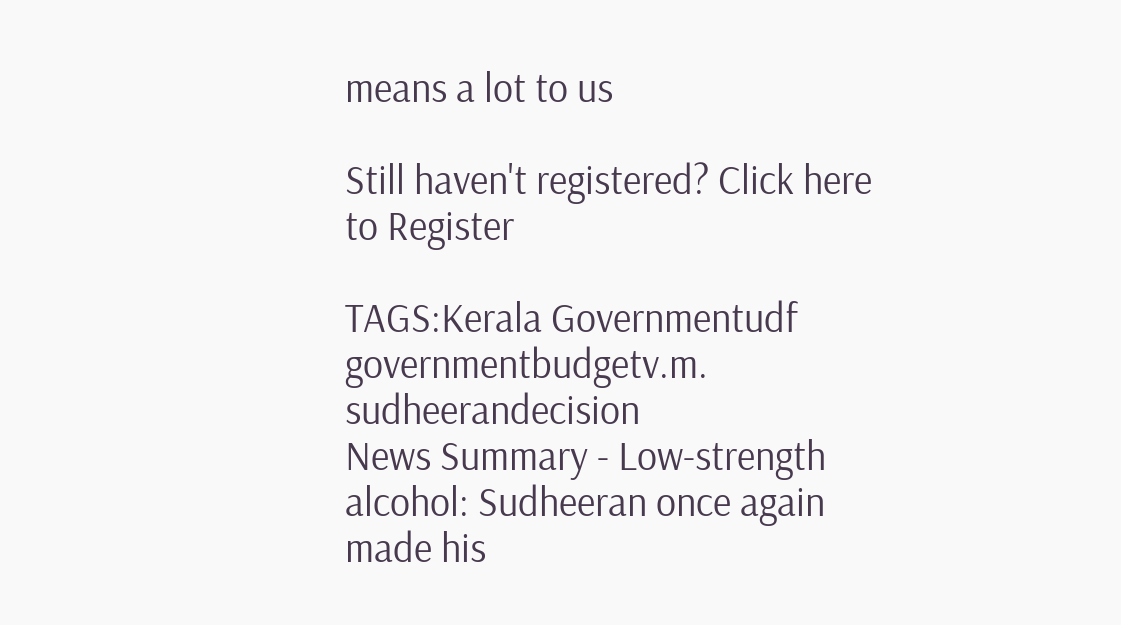means a lot to us

Still haven't registered? Click here to Register

TAGS:Kerala Governmentudf governmentbudgetv.m. sudheerandecision
News Summary - Low-strength alcohol: Sudheeran once again made his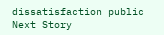dissatisfaction public
Next Story